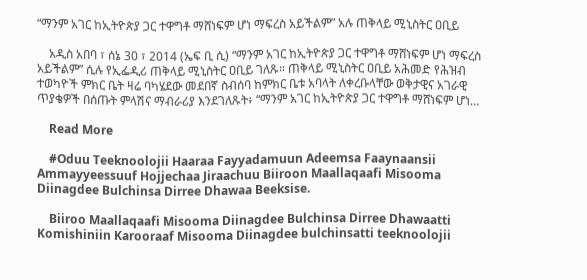“ማንም አገር ከኢትዮጵያ ጋር ተዋግቶ ማሸነፍም ሆነ ማፍረስ አይችልም” አሉ ጠቅላይ ሚኒስትር ዐቢይ

    አዲስ አበባ ፣ ሰኔ 30 ፣ 2014 (ኤፍ ቢ ሲ) “ማንም አገር ከኢትዮጵያ ጋር ተዋግቶ ማሸነፍም ሆነ ማፍረስ አይችልም” ሲሉ የኢፌዲሪ ጠቅላይ ሚኒስትር ዐቢይ ገለጹ። ጠቅላይ ሚኒስትር ዐቢይ አሕመድ የሕዝብ ተወካዮች ምክር ቤት ዛሬ ባካሄደው መደበኛ ስብሰባ ከምክር ቤቱ አባላት ለቀረቡላቸው ወቅታዊና አገራዊ ጥያቄዎች በሰጡት ምላሽና ማብራሪያ እንደገለጹት፥ “ማንም አገር ከኢትዮጵያ ጋር ተዋግቶ ማሸነፍም ሆነ…

    Read More

    #Oduu Teeknoolojii Haaraa Fayyadamuun Adeemsa Faaynaansii Ammayyeessuuf Hojjechaa Jiraachuu Biiroon Maallaqaafi Misooma Diinagdee Bulchinsa Dirree Dhawaa Beeksise.

    Biiroo Maallaqaafi Misooma Diinagdee Bulchinsa Dirree Dhawaatti Komishiniin Karooraaf Misooma Diinagdee bulchinsatti teeknoolojii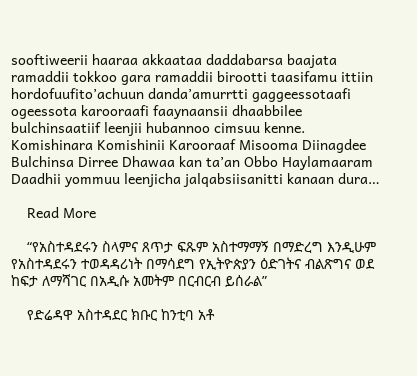sooftiweerii haaraa akkaataa daddabarsa baajata ramaddii tokkoo gara ramaddii birootti taasifamu ittiin hordofuufito’achuun danda’amurrtti gaggeessotaafi ogeessota karooraafi faaynaansii dhaabbilee bulchinsaatiif leenjii hubannoo cimsuu kenne. Komishinara Komishinii Karooraaf Misooma Diinagdee Bulchinsa Dirree Dhawaa kan ta’an Obbo Haylamaaram Daadhii yommuu leenjicha jalqabsiisanitti kanaan dura…

    Read More

    “የአስተዳደሩን ስላምና ጸጥታ ፍጹም አስተማማኝ በማድረግ እንዲሁም የአስተዳደሩን ተወዳዳሪነት በማሳደግ የኢትዮጵያን ዕድገትና ብልጽግና ወደ ከፍታ ለማሻገር በአዲሱ አመትም በርብርብ ይሰራል”

    የድሬዳዋ አስተዳደር ክቡር ከንቲባ አቶ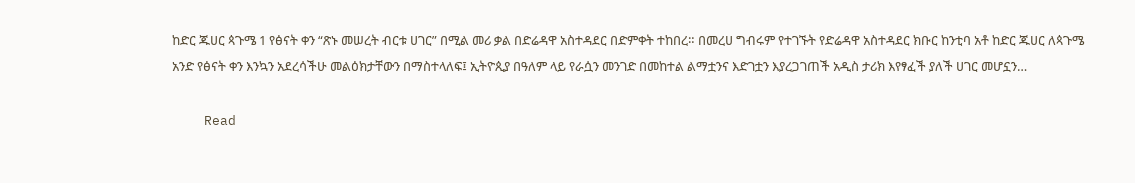ከድር ጁሀር ጳጉሜ 1 የፅናት ቀን “ጽኑ መሠረት ብርቱ ሀገር” በሚል መሪ ቃል በድሬዳዋ አስተዳደር በድምቀት ተከበረ። በመረሀ ግብሩም የተገኙት የድሬዳዋ አስተዳደር ክቡር ከንቲባ አቶ ከድር ጁሀር ለጳጉሜ አንድ የፅናት ቀን እንኳን አደረሳችሁ መልዕክታቸውን በማስተላለፍ፤ ኢትዮጲያ በዓለም ላይ የራሷን መንገድ በመከተል ልማቷንና እድገቷን እያረጋገጠች አዲስ ታሪክ እየፃፈች ያለች ሀገር መሆኗን…

    Read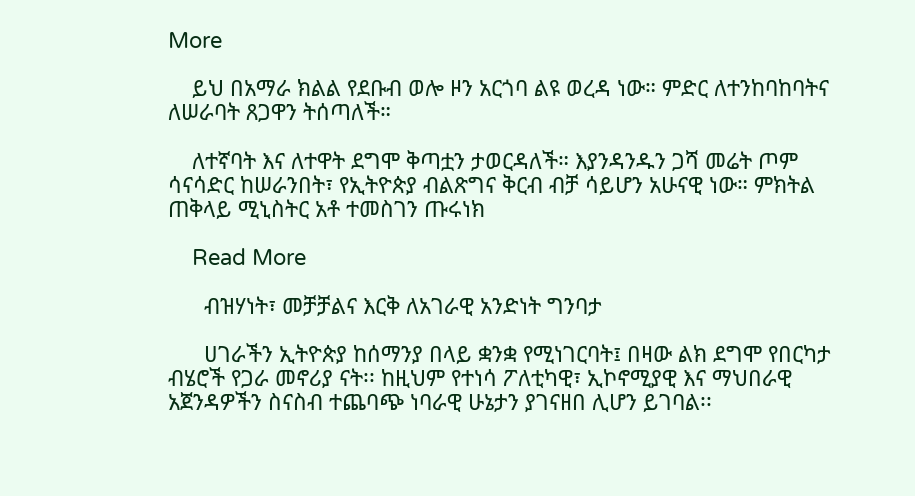More

    ይህ በአማራ ክልል የደቡብ ወሎ ዞን አርጎባ ልዩ ወረዳ ነው። ምድር ለተንከባከባትና ለሠራባት ጸጋዋን ትሰጣለች።

    ለተኛባት እና ለተዋት ደግሞ ቅጣቷን ታወርዳለች። እያንዳንዱን ጋሻ መሬት ጦም ሳናሳድር ከሠራንበት፣ የኢትዮጵያ ብልጽግና ቅርብ ብቻ ሳይሆን አሁናዊ ነው። ምክትል ጠቅላይ ሚኒስትር አቶ ተመስገን ጡሩነክ

    Read More

      ብዝሃነት፣ መቻቻልና እርቅ ለአገራዊ አንድነት ግንባታ

      ሀገራችን ኢትዮጵያ ከሰማንያ በላይ ቋንቋ የሚነገርባት፤ በዛው ልክ ደግሞ የበርካታ ብሄሮች የጋራ መኖሪያ ናት፡፡ ከዚህም የተነሳ ፖለቲካዊ፣ ኢኮኖሚያዊ እና ማህበራዊ አጀንዳዎችን ስናስብ ተጨባጭ ነባራዊ ሁኔታን ያገናዘበ ሊሆን ይገባል፡፡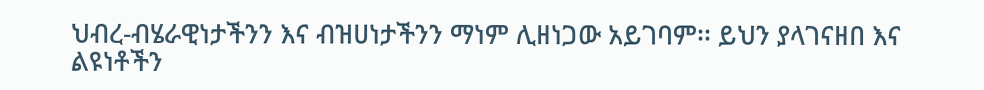ህብረ-ብሄራዊነታችንን እና ብዝሀነታችንን ማነም ሊዘነጋው አይገባም፡፡ ይህን ያላገናዘበ እና ልዩነቶችን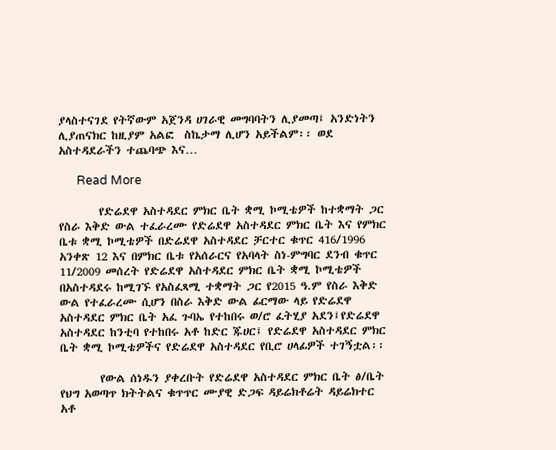ያላስተናገደ የትኛውም አጀንዳ ሀገራዊ መግባባትን ሊያመጣ፤ አንድነትን ሊያጠናክር ከዚያም አልፎ  ስኬታማ ሊሆን አይችልም፡፡ ወደ አስተዳደራችን ተጨባጭ እና…

      Read More

        የድሬደዋ አስተዳደር ምክር ቤት ቋሚ ኮሚቴዎች ከተቋማት ጋር የስራ እቅድ ውል ተፈራረሙ የድሬደዋ አስተዳደር ምክር ቤት እና የምክር ቤቱ ቋሚ ኮሚቴዎች በድሬደዋ አስተዳደር ቻርተር ቁጥር 416/1996 አንቀጽ 12 እና በምክር ቤቱ የአሰራርና የአባላት ስነ-ምግባር ደንብ ቁጥር 11/2009 መሰረት የድሬደዋ አስተዳደር ምክር ቤት ቋሚ ኮሚቴዎች በአስተዳደሩ ከሚገኙ የአስፈጻሚ ተቋማት ጋር የ2015 ዓ.ም የስራ እቅድ ውል የተፈራረሙ ሲሆን በስራ እቅድ ውል ፊርማው ላይ የድሬደዋ አስተዳደር ምክር ቤት አፈ ጉባኤ የተከበሩ ወ/ሮ ፈትሂያ አደን፤የድሬደዋ አስተዳደር ከንቲባ የተከበሩ አቶ ከድር ጁሀር፤ የድሬደዋ አስተዳደር ምክር ቤት ቋሚ ኮሚቴዎችና የድሬደዋ አስተዳደር የቢሮ ሀላፊዎች ተገኝቷል፡፡

        የውል ሰነዱን ያቀረቡት የድሬደዋ አስተዳደር ምክር ቤት ፅ/ቤት የህግ አወጣጥ ክትትልና ቁጥጥር ሙያዊ ድጋፍ ዳይሬክቶሬት ዳይሬክተር አቶ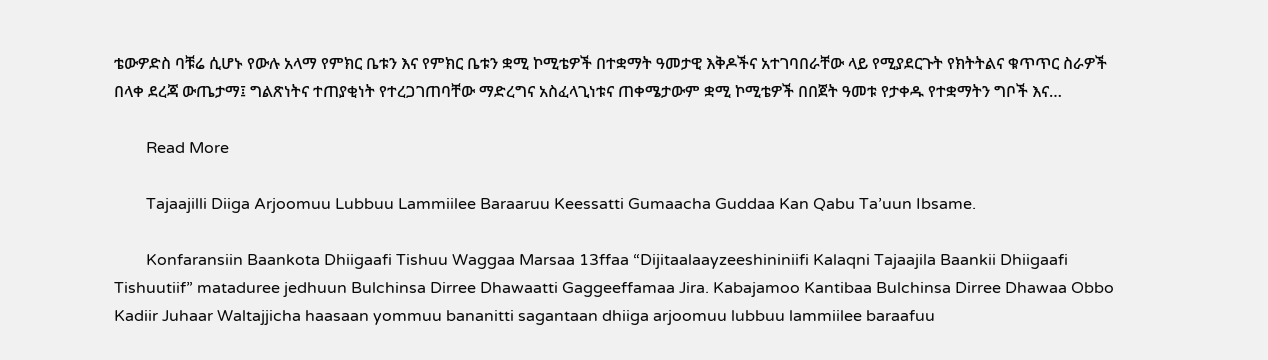ቴውዎድስ ባቹሬ ሲሆኑ የውሉ አላማ የምክር ቤቱን እና የምክር ቤቱን ቋሚ ኮሚቴዎች በተቋማት ዓመታዊ እቅዶችና አተገባበራቸው ላይ የሚያደርጉት የክትትልና ቁጥጥር ስራዎች በላቀ ደረጃ ውጤታማ፤ ግልጽነትና ተጠያቂነት የተረጋገጠባቸው ማድረግና አስፈላጊነቱና ጠቀሜታውም ቋሚ ኮሚቴዎች በበጀት ዓመቱ የታቀዱ የተቋማትን ግቦች እና…

        Read More

        Tajaajilli Diiga Arjoomuu Lubbuu Lammiilee Baraaruu Keessatti Gumaacha Guddaa Kan Qabu Ta’uun Ibsame.

        Konfaransiin Baankota Dhiigaafi Tishuu Waggaa Marsaa 13ffaa “Dijitaalaayzeeshininiifi Kalaqni Tajaajila Baankii Dhiigaafi Tishuutiif” mataduree jedhuun Bulchinsa Dirree Dhawaatti Gaggeeffamaa Jira. Kabajamoo Kantibaa Bulchinsa Dirree Dhawaa Obbo Kadiir Juhaar Waltajjicha haasaan yommuu bananitti sagantaan dhiiga arjoomuu lubbuu lammiilee baraafuu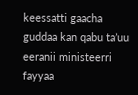keessatti gaacha guddaa kan qabu ta’uu eeranii ministeerri fayyaa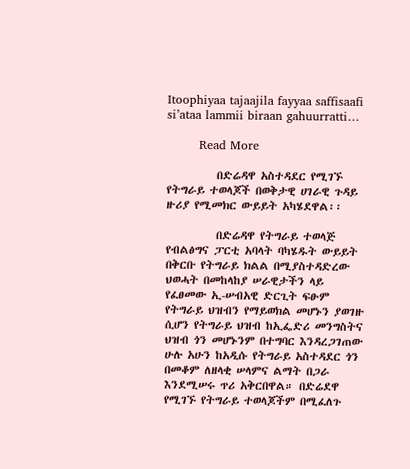Itoophiyaa tajaajila fayyaa saffisaafi si’ataa lammii biraan gahuurratti…

        Read More

          በድሬዳዋ አስተዳደር የሚገኙ የትግራይ ተወላጆች በወቅታዊ ሀገራዊ ጉዳይ ዙሪያ የሚመክር ውይይት አካሄደዋል፡፡

          በድሬዳዋ የትግራይ ተወላጅ የብልፅግና ፓርቲ አባላት ባካሄዱት ውይይት በቅርቡ የትግራይ ክልል በሚያስተዳድረው ህወሓት በመከላከያ ሠራዊታችን ላይ የፈፀመው ኢ-ሠብአዊ ድርጊት ፍፁም የትግራይ ህዝብን የማይወክል መሆኑን ያወገዙ ሲሆን የትግራይ ህዝብ ከኢፌድሪ መንግስትና ህዝብ ጎን መሆኑንም በተግባር እንዳረጋገጠው ሁሉ አሁን ከአዲሱ የትግራይ አስተዳደር ጎን በመቆም ለዘላቂ ሠላምና ልማት በጋራ እንደሚሠሩ ጥሪ አቅርበዋል። በድሬደዋ የሚገኙ የትግራይ ተወላጆችም በሚፈለጉ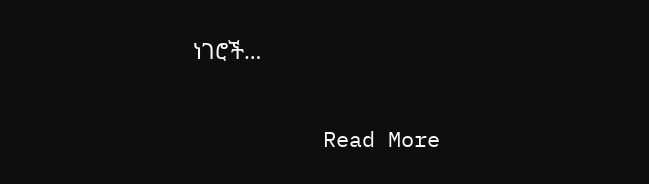ነገሮች…

          Read More